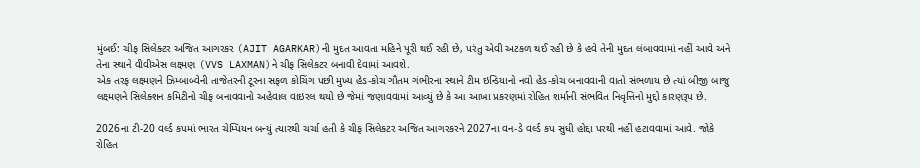મુંબઈ: ચીફ સિલેક્ટર અજિત આગરકર (AJIT AGARKAR)ની મુદત આવતા મહિને પૂરી થઈ રહી છે, પરંતુ એવી અટકળ થઈ રહી છે કે હવે તેની મુદત લંબાવવામાં નહીં આવે અને તેના સ્થાને વીવીએસ લક્ષ્મણ (VVS LAXMAN)ને ચીફ સિલેકટર બનાવી દેવામાં આવશે.
એક તરફ લક્ષ્મણને ઝિમ્બાબ્વેની તાજેતરની ટૂરના સફળ કોચિંગ પછી મુખ્ય હેડ-કોચ ગૌતમ ગંભીરના સ્થાને ટીમ ઇન્ડિયાનો નવો હેડ-કોચ બનાવવાની વાતો સંભળાય છે ત્યાં બીજી બાજુ લક્ષ્મણને સિલેક્શન કમિટીનો ચીફ બનાવવાનો અહેવાલ વાઇરલ થયો છે જેમાં જણાવવામાં આવ્યું છે કે આ આખા પ્રકરણમાં રોહિત શર્માની સંભવિત નિવૃત્તિનો મુદ્દો કારણરૂપ છે.

2026ના ટી-20 વર્લ્ડ કપમાં ભારત ચેમ્પિયન બન્યું ત્યારથી ચર્ચા હતી કે ચીફ સિલેકટર અજિત આગરકરને 2027ના વન-ડે વર્લ્ડ કપ સુધી હોદ્દા પરથી નહીં હટાવવામાં આવે. જોકે રોહિત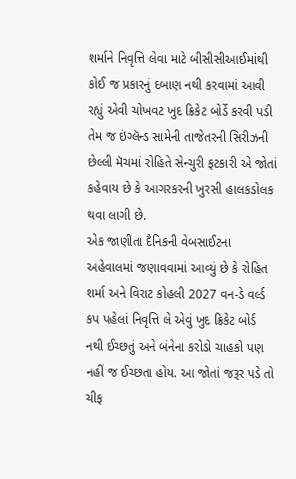શર્માને નિવૃત્તિ લેવા માટે બીસીસીઆઈમાંથી કોઈ જ પ્રકારનું દબાણ નથી કરવામાં આવી રહ્યું એવી ચોખવટ ખુદ ક્રિકેટ બોર્ડે કરવી પડી તેમ જ ઇંગ્લૅન્ડ સામેની તાજેતરની સિરીઝની છેલ્લી મૅચમાં રોહિતે સેન્ચુરી ફટકારી એ જોતાં કહેવાય છે કે આગરકરની ખુરસી હાલકડોલક થવા લાગી છે.
એક જાણીતા દૈનિકની વેબસાઈટના અહેવાલમાં જણાવવામાં આવ્યું છે કે રોહિત શર્મા અને વિરાટ કોહલી 2027 વન-ડે વર્લ્ડ કપ પહેલાં નિવૃત્તિ લે એવું ખુદ ક્રિકેટ બોર્ડ નથી ઈચ્છતું અને બંનેના કરોડો ચાહકો પણ નહીં જ ઈચ્છતા હોય. આ જોતાં જરૂર પડે તો ચીફ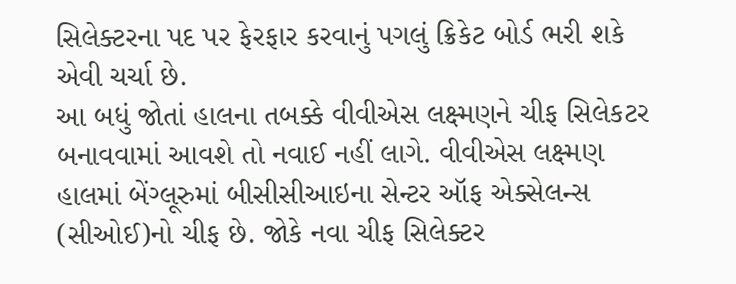સિલેક્ટરના પદ પર ફેરફાર કરવાનું પગલું ક્રિકેટ બોર્ડ ભરી શકે એવી ચર્ચા છે.
આ બધું જોતાં હાલના તબક્કે વીવીએસ લક્ષ્મણને ચીફ સિલેકટર બનાવવામાં આવશે તો નવાઈ નહીં લાગે. વીવીએસ લક્ષ્મણ હાલમાં બેંગ્લૂરુમાં બીસીસીઆઇના સેન્ટર ઑફ એક્સેલન્સ (સીઓઈ)નો ચીફ છે. જોકે નવા ચીફ સિલેક્ટર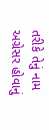તરીકે તેનું નામ અગ્રેસર હોવાનું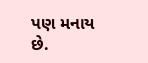પણ મનાય છે.